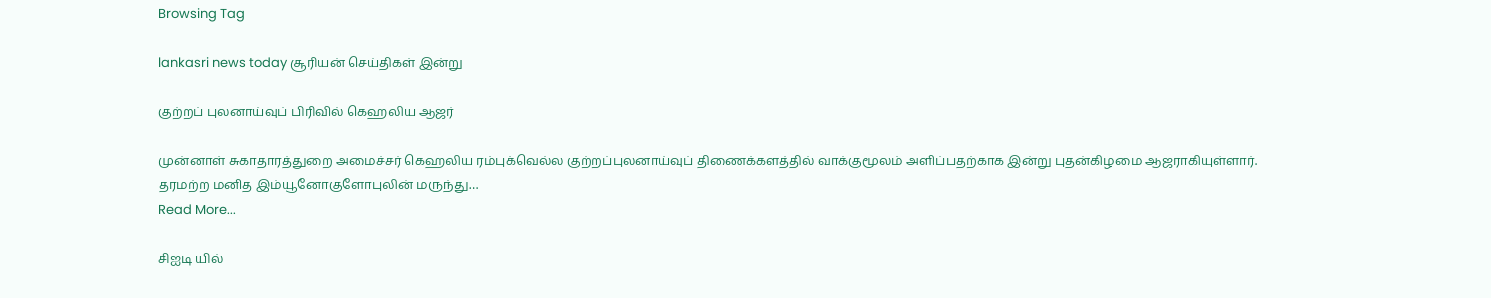Browsing Tag

lankasri news today சூரியன் செய்திகள் இன்று

குற்றப் புலனாய்வுப் பிரிவில் கெஹலிய ஆஜர்

முன்னாள் சுகாதாரத்துறை அமைச்சர் கெஹலிய ரம்புக்வெல்ல குற்றப்புலனாய்வுப் திணைக்களத்தில் வாக்குமூலம் அளிப்பதற்காக இன்று புதன்கிழமை ஆஜராகியுள்ளார். தரமற்ற மனித இம்யூனோகுளோபுலின் மருந்து…
Read More...

சிஐடி யில்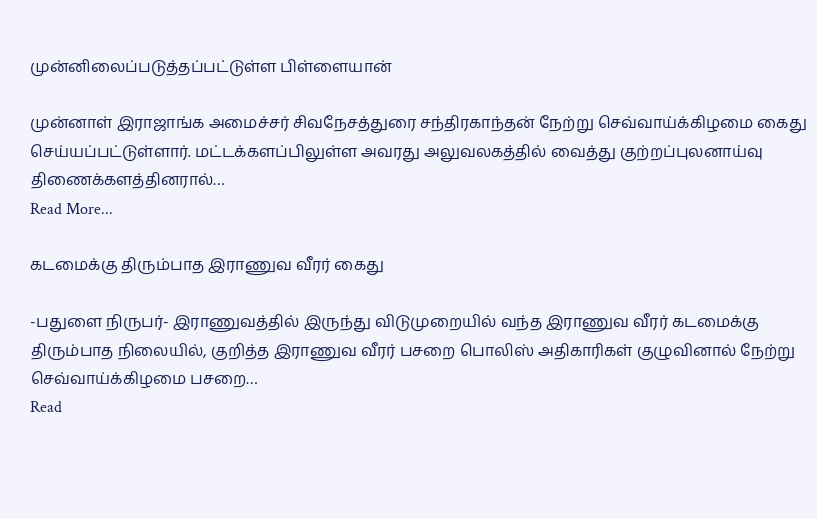முன்னிலைப்படுத்தப்பட்டுள்ள பிள்ளையான்

முன்னாள் இராஜாங்க அமைச்சர் சிவநேசத்துரை சந்திரகாந்தன் நேற்று செவ்வாய்க்கிழமை கைது செய்யப்பட்டுள்ளார். மட்டக்களப்பிலுள்ள அவரது அலுவலகத்தில் வைத்து குற்றப்புலனாய்வு திணைக்களத்தினரால்…
Read More...

கடமைக்கு திரும்பாத இராணுவ வீரர் கைது

-பதுளை நிருபர்- இராணுவத்தில் இருந்து விடுமுறையில் வந்த இராணுவ வீரர் கடமைக்கு திரும்பாத நிலையில், குறித்த இராணுவ வீரர் பசறை பொலிஸ் அதிகாரிகள் குழுவினால் நேற்று செவ்வாய்க்கிழமை பசறை…
Read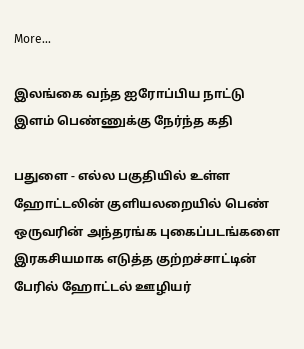More...

இலங்கை வந்த ஐரோப்பிய நாட்டு இளம் பெண்ணுக்கு நேர்ந்த கதி

பதுளை - எல்ல பகுதியில் உள்ள ஹோட்டலின் குளியலறையில் பெண் ஒருவரின் அந்தரங்க புகைப்படங்களை இரகசியமாக எடுத்த குற்றச்சாட்டின் பேரில் ஹோட்டல் ஊழியர்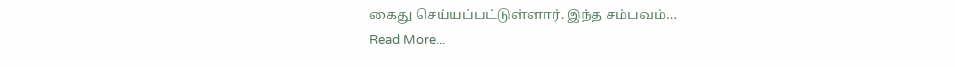கைது செய்யப்பட்டுள்ளார். இந்த சம்பவம்…
Read More...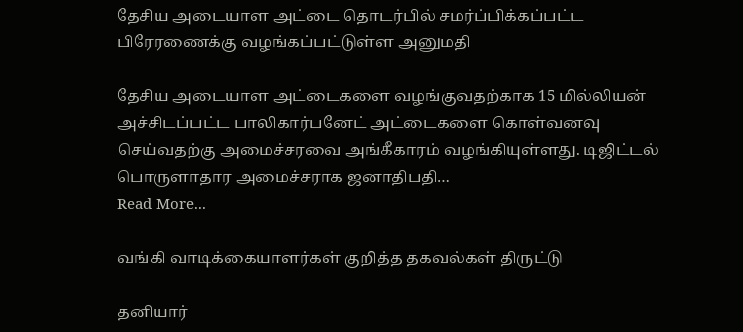தேசிய அடையாள அட்டை தொடர்பில் சமர்ப்பிக்கப்பட்ட பிரேரணைக்கு வழங்கப்பட்டுள்ள அனுமதி

தேசிய அடையாள அட்டைகளை வழங்குவதற்காக 15 மில்லியன்  அச்சிடப்பட்ட பாலிகார்பனேட் அட்டைகளை கொள்வனவு செய்வதற்கு அமைச்சரவை அங்கீகாரம் வழங்கியுள்ளது. டிஜிட்டல் பொருளாதார அமைச்சராக ஜனாதிபதி…
Read More...

வங்கி வாடிக்கையாளர்கள் குறித்த தகவல்கள் திருட்டு

தனியார்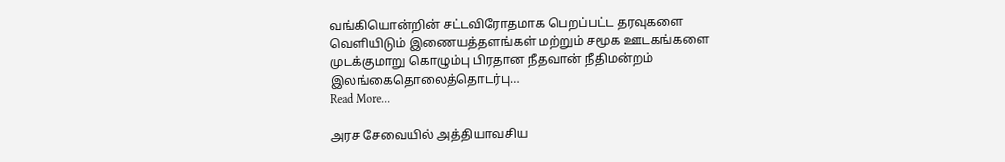வங்கியொன்றின் சட்டவிரோதமாக பெறப்பட்ட தரவுகளை வெளியிடும் இணையத்தளங்கள் மற்றும் சமூக ஊடகங்களை முடக்குமாறு கொழும்பு பிரதான நீதவான் நீதிமன்றம் இலங்கைதொலைத்தொடர்பு…
Read More...

அரச சேவையில் அத்தியாவசிய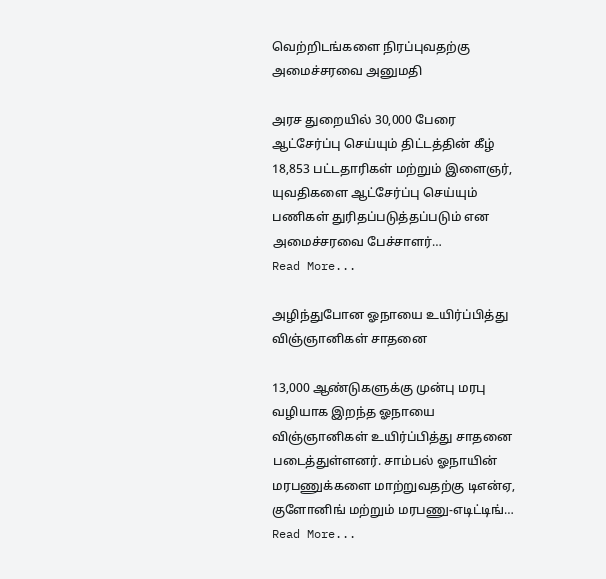வெற்றிடங்களை நிரப்புவதற்கு அமைச்சரவை அனுமதி

அரச துறையில் 30,000 பேரை ஆட்சேர்ப்பு செய்யும் திட்டத்தின் கீழ் 18,853 பட்டதாரிகள் மற்றும் இளைஞர், யுவதிகளை ஆட்சேர்ப்பு செய்யும் பணிகள் துரிதப்படுத்தப்படும் என அமைச்சரவை பேச்சாளர்…
Read More...

அழிந்துபோன ஓநாயை உயிர்ப்பித்து விஞ்ஞானிகள் சாதனை

13,000 ஆண்டுகளுக்கு முன்பு மரபு வழியாக இறந்த ஓநாயை விஞ்ஞானிகள் உயிர்ப்பித்து சாதனை படைத்துள்ளனர். சாம்பல் ஓநாயின் மரபணுக்களை மாற்றுவதற்கு டிஎன்ஏ, குளோனிங் மற்றும் மரபணு-எடிட்டிங்…
Read More...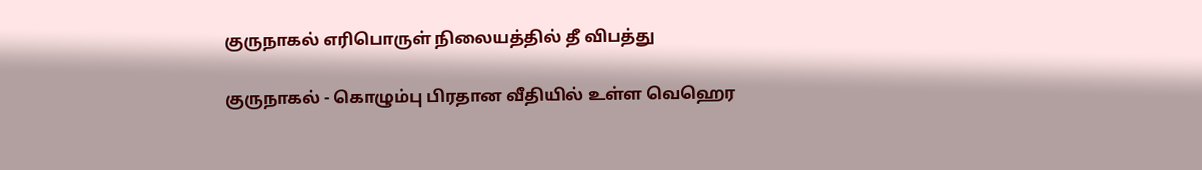குருநாகல் எரிபொருள் நிலையத்தில் தீ விபத்து

குருநாகல் - கொழும்பு பிரதான வீதியில் உள்ள வெஹெர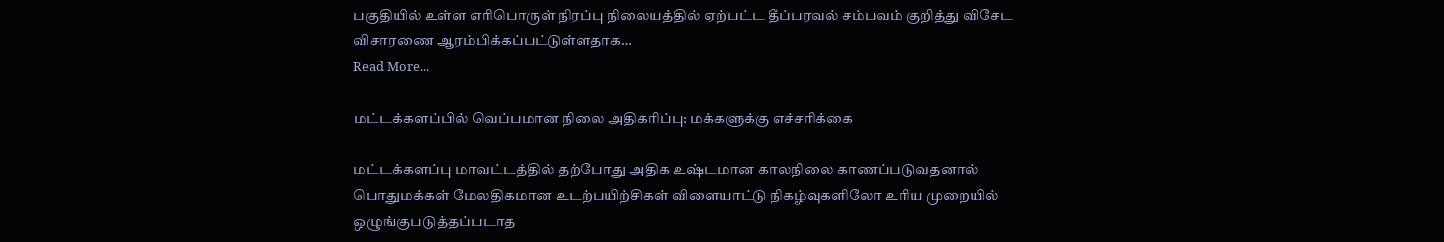பகுதியில் உள்ள எரிபொருள் நிரப்பு நிலையத்தில் ஏற்பட்ட தீப்பரவல் சம்பவம் குறித்து விசேட விசாரணை ஆரம்பிக்கப்பட்டுள்ளதாக…
Read More...

மட்டக்களப்பில் வெப்பமான நிலை அதிகரிப்பு: மக்களுக்கு எச்சரிக்கை

மட்டக்களப்பு மாவட்டத்தில் தற்போது அதிக உஷ்டமான காலநிலை காணப்படுவதனால் பொதுமக்கள் மேலதிகமான உடற்பயிற்சிகள் விளையாட்டு நிகழ்வுகளிலோ உரிய முறையில் ஒழுங்குபடுத்தப்படாத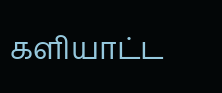களியாட்ட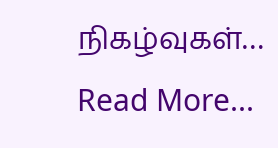நிகழ்வுகள்…
Read More...